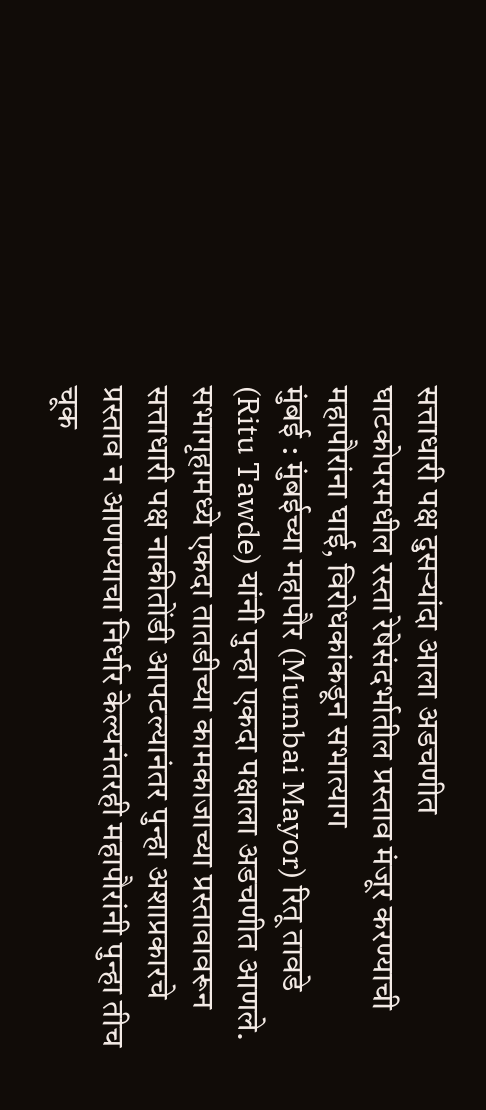सत्ताधारी पक्ष दुसऱ्यांदा आला अडचणीत
घाटकोपरमधील रस्ता रेषेसंदर्भातील प्रस्ताव मंजूर करण्याची महापौरांना घाई, विरोधकांकडून सभात्याग
मुंबई : मुंबईच्या महापौर (Mumbai Mayor) रितू तावडे (Ritu Tawde) यांनी पुन्हा एकदा पक्षाला अडचणीत आणले. सभागृहामध्ये एकदा तातडीच्या कामकाजाच्या प्रस्तावावरून सत्ताधारी पक्ष नाकीतोंडी आपटल्यानंतर पुन्हा अशाप्रकारचे प्रस्ताव न आणण्याचा निर्धार केल्यनंतरही महापौरांनी पुन्हा तीच चूक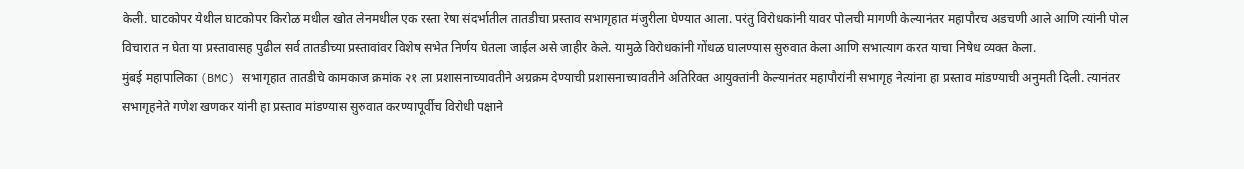केली. घाटकोपर येथील घाटकोपर किरोळ मधील खोत लेनमधील एक रस्ता रेषा संदर्भातील तातडीचा प्रस्ताव सभागृहात मंजुरीला घेण्यात आला. परंतु विरोधकांनी यावर पोलची मागणी केल्यानंतर महापौरच अडचणी आले आणि त्यांनी पोल विचारात न घेता या प्रस्तावासह पुढील सर्व तातडीच्या प्रस्तावांवर विशेष सभेत निर्णय घेतला जाईल असे जाहीर केले. यामुळे विरोधकांनी गोंधळ घालण्यास सुरुवात केला आणि सभात्याग करत याचा निषेध व्यक्त केला.
मुंबई महापालिका (BMC) सभागृहात तातडीचे कामकाज क्रमांक २१ ला प्रशासनाच्यावतीने अग्रक्रम देण्याची प्रशासनाच्यावतीने अतिरिक्त आयुक्तांनी केल्यानंतर महापौरांनी सभागृह नेत्यांना हा प्रस्ताव मांडण्याची अनुमती दिली. त्यानंतर सभागृहनेते गणेश खणकर यांनी हा प्रस्ताव मांडण्यास सुरुवात करण्यापूर्वीच विरोधी पक्षाने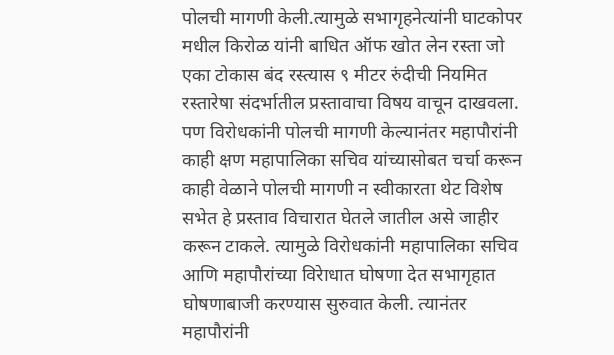पोलची मागणी केली.त्यामुळे सभागृहनेत्यांनी घाटकोपर मधील किरोळ यांनी बाधित ऑफ खोत लेन रस्ता जो एका टोकास बंद रस्त्यास ९ मीटर रुंदीची नियमित रस्तारेषा संदर्भातील प्रस्तावाचा विषय वाचून दाखवला. पण विरोधकांनी पोलची मागणी केल्यानंतर महापौरांनी काही क्षण महापालिका सचिव यांच्यासोबत चर्चा करून काही वेळाने पोलची मागणी न स्वीकारता थेट विशेष सभेत हे प्रस्ताव विचारात घेतले जातील असे जाहीर करून टाकले. त्यामुळे विरोधकांनी महापालिका सचिव आणि महापौरांच्या विरेाधात घोषणा देत सभागृहात घोषणाबाजी करण्यास सुरुवात केली. त्यानंतर महापौरांनी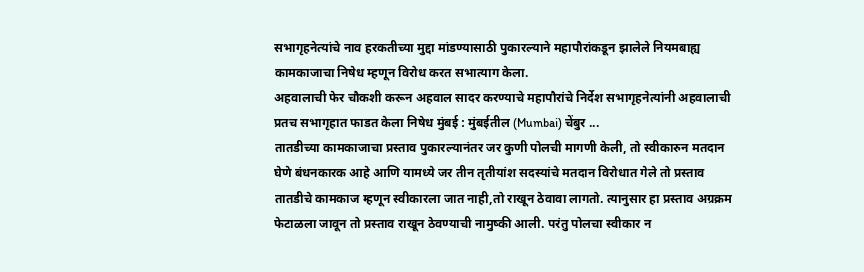सभागृहनेत्यांचे नाव हरकतीच्या मुद्दा मांडण्यासाठी पुकारल्याने महापौरांकडून झालेले नियमबाह्य कामकाजाचा निषेध म्हणून विरोध करत सभात्याग केला.
अहवालाची फेर चौकशी करून अहवाल सादर करण्याचे महापौरांचे निर्देश सभागृहनेत्यांनी अहवालाची प्रतच सभागृहात फाडत केला निषेध मुंबई : मुंबईतील (Mumbai) चेंबुर ...
तातडीच्या कामकाजाचा प्रस्ताव पुकारल्यानंतर जर कुणी पोलची मागणी केली, तो स्वीकारुन मतदान घेणे बंधनकारक आहे आणि यामध्ये जर तीन तृतीयांश सदस्यांचे मतदान विरोधात गेले तो प्रस्ताव तातडीचे कामकाज म्हणून स्वीकारला जात नाही,तो राखून ठेवावा लागतो. त्यानुसार हा प्रस्ताव अग्रक्रम फेटाळला जावून तो प्रस्ताव राखून ठेवण्याची नामुष्की आली. परंतु पोलचा स्वीकार न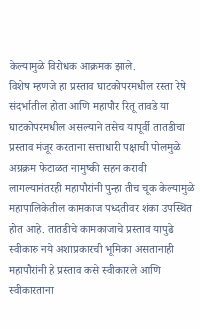केल्यामुळे विरोधक आक्रमक झाले.
विशेष म्हणजे हा प्रस्ताव घाटकोपरमधील रस्ता रेषे संदर्भातील होता आणि महापौर रितू तावडे या घाटकोपरमधील असल्याने तसेच यापूर्वी तातडीचा प्रस्ताव मंजूर करताना सत्ताधारी पक्षाची पोलमुळे अग्रक्रम फेटाळत नामुष्की सहन करावी लागल्यानंतरही महापौरांनी पुन्हा तीच चूक केल्यामुळे महापालिकेतील कामकाज पध्दतीवर शंका उपस्थित होत आहे. तातडीचे कामकाजाचे प्रस्ताव यापुढे स्वीकारु नये अशाप्रकारची भूमिका असतानाही महापौरांनी हे प्रस्ताव कसे स्वीकारले आणि स्वीकारताना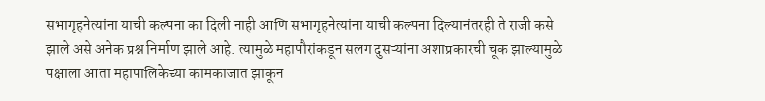सभागृहनेत्यांना याची कल्पना का दिली नाही आणि सभागृहनेत्यांना याची कल्पना दिल्यानंतरही ते राजी कसे झाले असे अनेक प्रश्न निर्माण झाले आहे. त्यामुळे महापौरांकडून सलग दुसऱ्यांना अशाप्रकारची चूक झाल्यामुळे पक्षाला आता महापालिकेच्या कामकाजात झाकून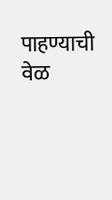पाहण्याची वेळ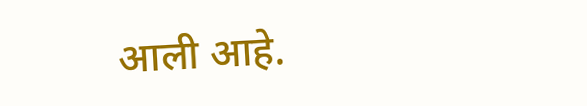आली आहे.